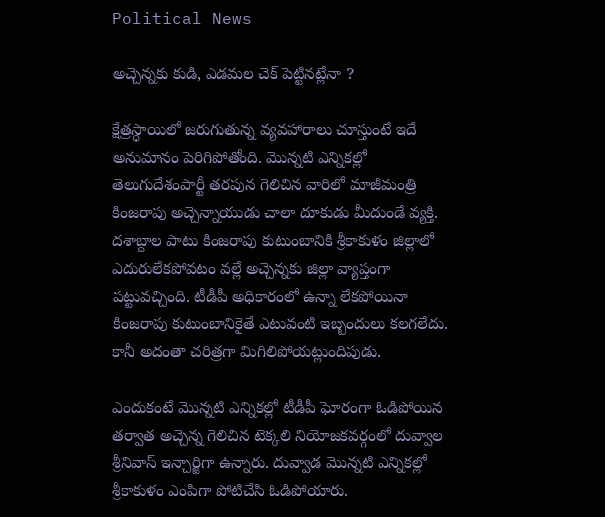Political News

అచ్చెన్నకు కుడి, ఎడమల చెక్ పెట్టినట్లేనా ?

క్షేత్రస్ధాయిలో జరుగుతున్న వ్యవహారాలు చూస్తుంటే ఇదే అనుమానం పెరిగిపోతోంది. మొన్నటి ఎన్నికల్లో తెలుగుదేశంపార్టీ తరపున గెలిచిన వారిలో మాజీమంత్రి కింజరాపు అచ్చెన్నాయుడు చాలా దూకుడు మీదుండే వ్యక్తి. దశాబ్దాల పాటు కింజరాపు కుటుంబానికి శ్రీకాకుళం జిల్లాలో ఎదురులేకపోవటం వల్లే అచ్చెన్నకు జిల్లా వ్యాప్తంగా పట్టువచ్చింది. టీడీపీ అధికారంలో ఉన్నా లేకపోయినా కింజరాపు కుటుంబానికైతే ఎటువంటి ఇబ్బందులు కలగలేదు. కానీ అదంతా చరిత్రగా మిగిలిపోయట్లుందిపుడు.

ఎందుకంటే మొన్నటి ఎన్నికల్లో టీడీపీ ఘోరంగా ఓడిపోయిన తర్వాత అచ్చెన్న గెలిచిన టెక్కలి నియోజకవర్గంలో దువ్వాల శ్రీనివాస్ ఇన్చార్జిగా ఉన్నారు. దువ్వాడ మొన్నటి ఎన్నికల్లో శ్రీకాకుళం ఎంపిగా పోటిచేసి ఓడిపోయారు.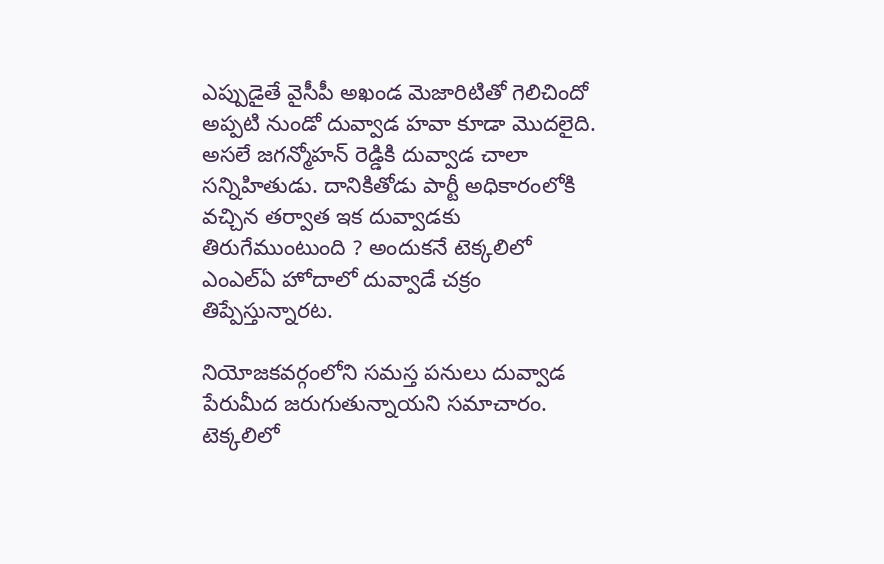ఎప్పుడైతే వైసీపీ అఖండ మెజారిటితో గెలిచిందో అప్పటి నుండో దువ్వాడ హవా కూడా మొదలైది. అసలే జగన్మోహన్ రెడ్డికి దువ్వాడ చాలా సన్నిహితుడు. దానికితోడు పార్టీ అధికారంలోకి వచ్చిన తర్వాత ఇక దువ్వాడకు తిరుగేముంటుంది ? అందుకనే టెక్కలిలో ఎంఎల్ఏ హోదాలో దువ్వాడే చక్రం తిప్పేస్తున్నారట.

నియోజకవర్గంలోని సమస్త పనులు దువ్వాడ పేరుమీద జరుగుతున్నాయని సమాచారం. టెక్కలిలో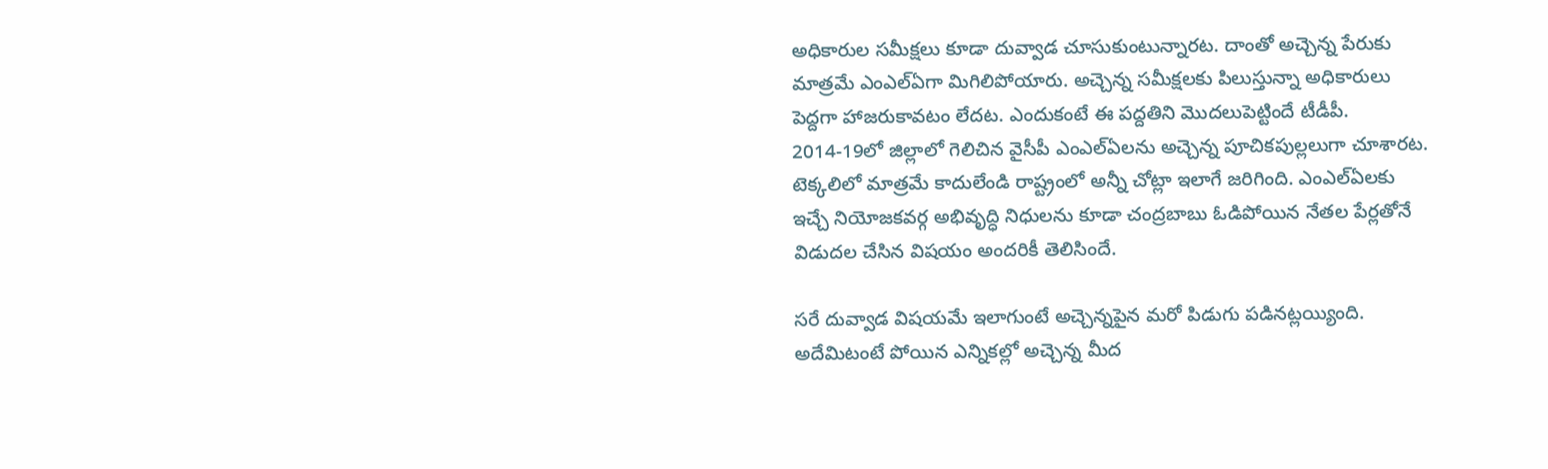అధికారుల సమీక్షలు కూడా దువ్వాడ చూసుకుంటున్నారట. దాంతో అచ్చెన్న పేరుకు మాత్రమే ఎంఎల్ఏగా మిగిలిపోయారు. అచ్చెన్న సమీక్షలకు పిలుస్తున్నా అధికారులు పెద్దగా హాజరుకావటం లేదట. ఎందుకంటే ఈ పద్దతిని మొదలుపెట్టిందే టీడీపీ. 2014-19లో జిల్లాలో గెలిచిన వైసీపీ ఎంఎల్ఏలను అచ్చెన్న పూచికపుల్లలుగా చూశారట. టెక్కలిలో మాత్రమే కాదులేండి రాష్ట్రంలో అన్నీ చోట్లా ఇలాగే జరిగింది. ఎంఎల్ఏలకు ఇచ్చే నియోజకవర్గ అభివృద్ధి నిధులను కూడా చంద్రబాబు ఓడిపోయిన నేతల పేర్లతోనే విడుదల చేసిన విషయం అందరికీ తెలిసిందే.

సరే దువ్వాడ విషయమే ఇలాగుంటే అచ్చెన్నపైన మరో పిడుగు పడినట్లయ్యింది. అదేమిటంటే పోయిన ఎన్నికల్లో అచ్చెన్న మీద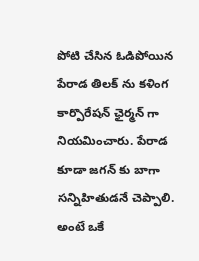పోటి చేసిన ఓడిపోయిన పేరాడ తిలక్ ను కళింగ కార్పొరేషన్ ఛైర్మన్ గా నియమించారు. పేరాడ కూడా జగన్ కు బాగా సన్నిహితుడనే చెప్పాలి. అంటే ఒకే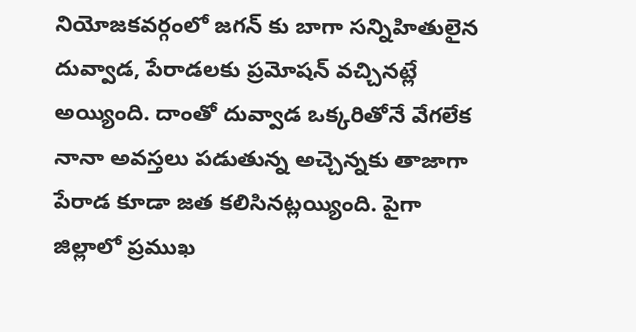నియోజకవర్గంలో జగన్ కు బాగా సన్నిహితులైన దువ్వాడ, పేరాడలకు ప్రమోషన్ వచ్చినట్లే అయ్యింది. దాంతో దువ్వాడ ఒక్కరితోనే వేగలేక నానా అవస్తలు పడుతున్న అచ్చెన్నకు తాజాగా పేరాడ కూడా జత కలిసినట్లయ్యింది. పైగా జిల్లాలో ప్రముఖ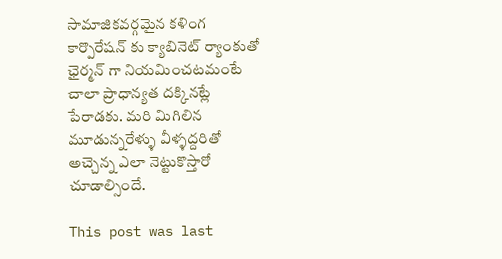సామాజికవర్గమైన కళింగ కార్పొరేషన్ కు క్యాబినెట్ ర్యాంకుతో ఛైర్మన్ గా నియమించటమంటే చాలా ప్రాధాన్యత దక్కినట్లే పేరాడకు. మరి మిగిలిన మూడున్నరేళ్ళు వీళ్ళద్దరితో అచ్చెన్న ఎలా నెట్టుకొస్తారో చూడాల్సిందే.

This post was last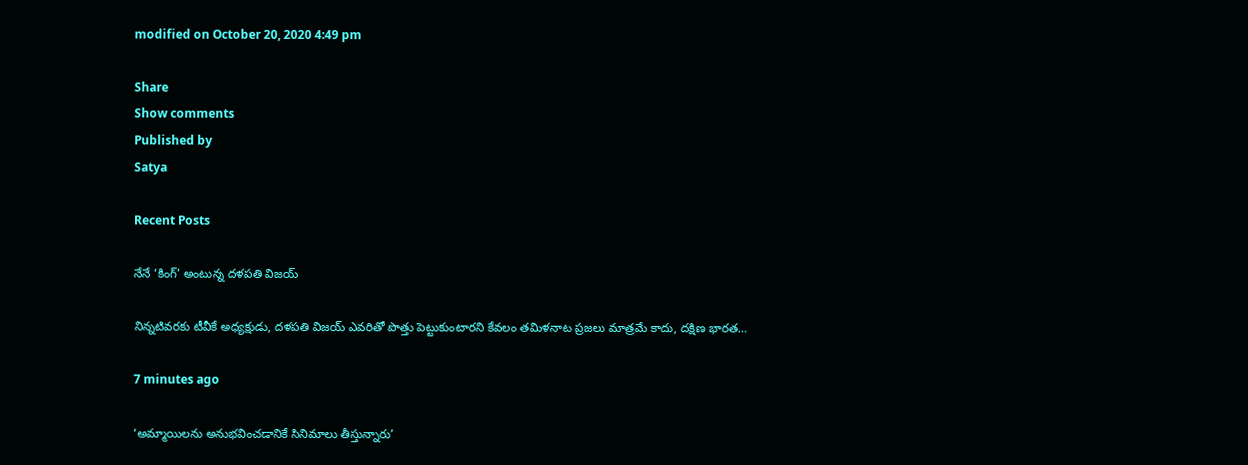modified on October 20, 2020 4:49 pm

Share
Show comments
Published by
Satya

Recent Posts

నేనే ‘కింగ్’ అంటున్న దళపతి విజయ్

నిన్నటివరకు టీవీకే అధ్యక్షుడు, దళపతి విజయ్ ఎవరితో పొత్తు పెట్టుకుంటారని కేవలం తమిళనాట ప్రజలు మాత్రమే కాదు, దక్షిణ భారత…

7 minutes ago

‘అమ్మాయిలను అనుభవించడానికే సినిమాలు తీస్తున్నారు’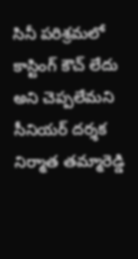సినీ ప‌రిశ్ర‌మ‌లో కాస్టింగ్ కౌచ్ లేదు అని చెప్ప‌లేమ‌ని సీనియ‌ర్ ద‌ర్శ‌క నిర్మాత త‌మ్మారెడ్డి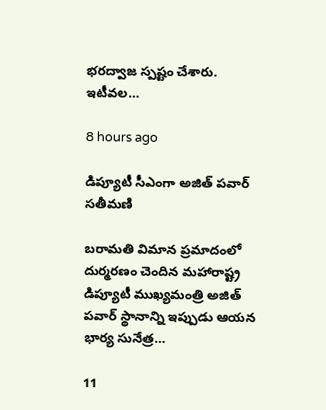భ‌ర‌ద్వాజ స్ప‌ష్టం చేశారు. ఇటీవ‌ల…

8 hours ago

డిప్యూటీ సీఎంగా అజిత్ పవార్ సతీమణి

బరామతి విమాన ప్రమాదంలో దుర్మరణం చెందిన మహారాష్ట్ర డిప్యూటీ ముఖ్యమంత్రి అజిత్ పవార్ స్థానాన్ని ఇప్పుడు ఆయన భార్య సునేత్ర…

11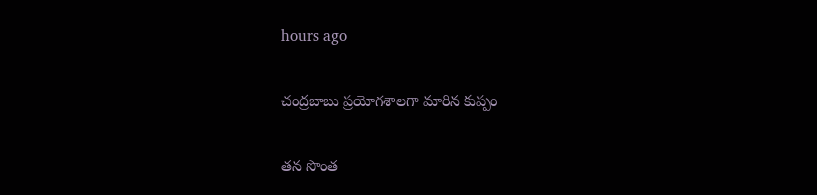hours ago

చంద్రబాబు ప్రయోగశాలగా మారిన కుప్పం

త‌న సొంత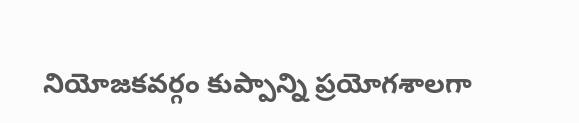నియోజ‌కవ‌ర్గం కుప్పాన్ని ప్ర‌యోగ‌శాల‌గా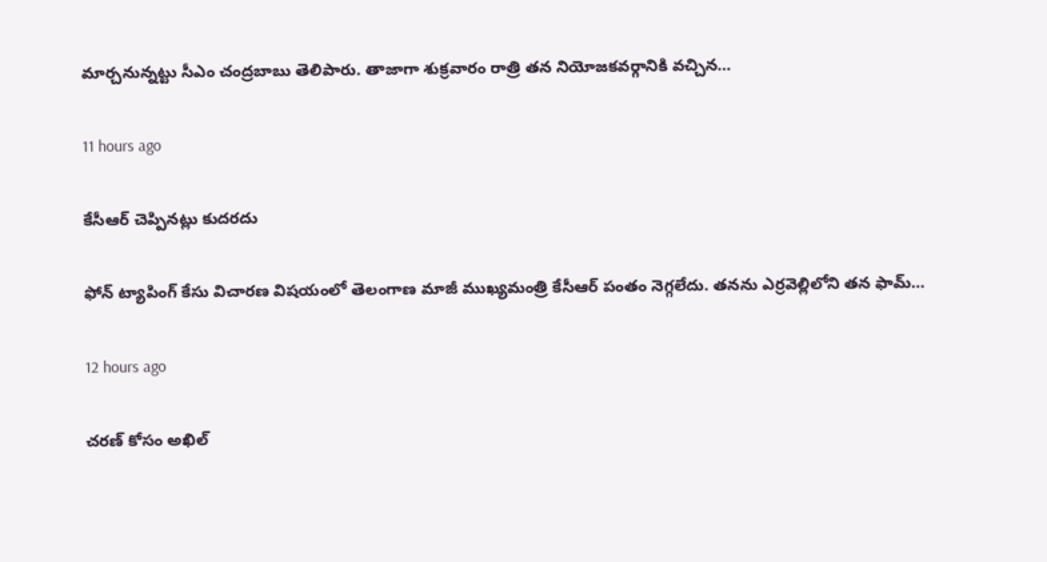మార్చ‌నున్న‌ట్టు సీఎం చంద్ర‌బాబు తెలిపారు. తాజాగా శుక్ర‌వారం రాత్రి త‌న నియోజ‌క‌వర్గానికి వ‌చ్చిన…

11 hours ago

కేసీఆర్ చెప్పిన‌ట్లు కుద‌ర‌దు

ఫోన్ ట్యాపింగ్ కేసు విచార‌ణ విష‌యంలో తెలంగాణ‌ మాజీ ముఖ్య‌మంత్రి కేసీఆర్ పంతం నెగ్గ‌లేదు. త‌న‌ను ఎర్ర‌వెల్లిలోని త‌న ఫామ్…

12 hours ago

చరణ్ కోసం అఖిల్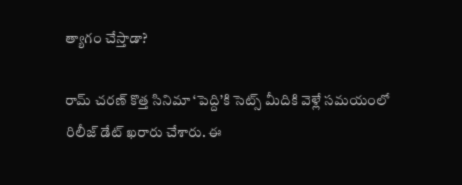త్యాగం చేస్తాడా?

రామ్ చరణ్ కొత్త సినిమా ‘పెద్ది’కి సెట్స్ మీదికి వెళ్లే సమయంలో రిలీజ్ డేట్ ఖరారు చేశారు. ఈ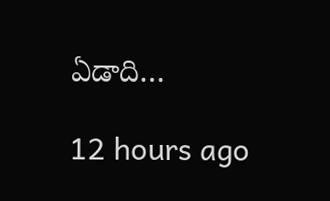ఏడాది…

12 hours ago